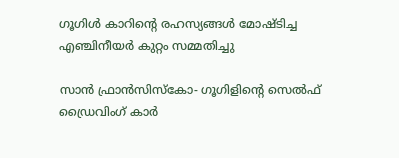ഗൂഗിള്‍ കാറിന്റെ രഹസ്യങ്ങള്‍ മോഷ്ടിച്ച എഞ്ചിനീയര്‍ കുറ്റം സമ്മതിച്ചു

സാന്‍ ഫ്രാന്‍സിസ്‌കോ- ഗൂഗിളിന്റെ സെല്‍ഫ് ഡ്രൈവിംഗ് കാര്‍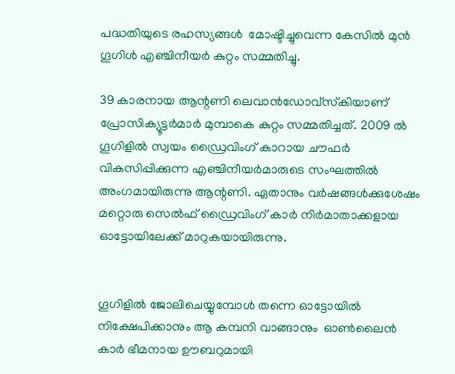പദ്ധതിയുടെ രഹസ്യങ്ങള്‍  മോഷ്ടിച്ചുവെന്ന കേസില്‍ മുന്‍ ഗൂഗിള്‍ എഞ്ചിനീയര്‍ കുറ്റം സമ്മതിച്ചു.

39 കാരനായ ആന്റണി ലെവാന്‍ഡോവ്‌സ്‌കിയാണ് പ്രോസിക്യൂട്ടര്‍മാര്‍ മുമ്പാകെ കുറ്റം സമ്മതിച്ചത്. 2009 ല്‍ ഗൂഗിളില്‍ സ്വയം ഡ്രൈവിംഗ് കാറായ ചൗഫര്‍ വികസിപ്പിക്കുന്ന എഞ്ചിനീയര്‍മാരുടെ സംഘത്തില്‍ അംഗമായിരുന്നു ആന്റണി. ഏതാനും വര്‍ഷങ്ങള്‍ക്കുശേഷം മറ്റൊരു സെല്‍ഫ് ഡ്രൈവിംഗ് കാര്‍ നിര്‍മാതാക്കളായ ഓട്ടോയിലേക്ക് മാറുകയായിരുന്നു.


ഗൂഗിളില്‍ ജോലിചെയ്യുമ്പോള്‍ തന്നെ ഓട്ടോയില്‍ നിക്ഷേപിക്കാനും ആ കമ്പനി വാങ്ങാനും  ഓണ്‍ലൈന്‍ കാര്‍ ഭീമനായ ഊബറുമായി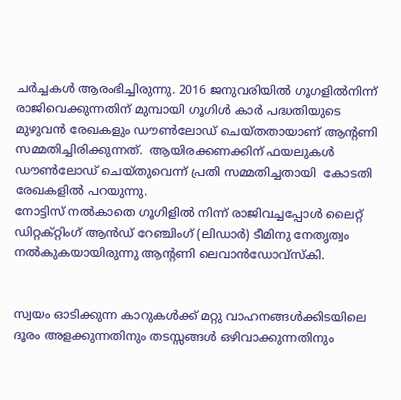ചര്‍ച്ചകള്‍ ആരംഭിച്ചിരുന്നു. 2016 ജനുവരിയില്‍ ഗൂഗളില്‍നിന്ന് രാജിവെക്കുന്നതിന് മുമ്പായി ഗൂഗിള്‍ കാര്‍ പദ്ധതിയുടെ  മുഴുവന്‍ രേഖകളും ഡൗണ്‍ലോഡ് ചെയ്തതായാണ് ആന്റണി സമ്മതിച്ചിരിക്കുന്നത്.  ആയിരക്കണക്കിന് ഫയലുകള്‍ ഡൗണ്‍ലോഡ് ചെയ്തുവെന്ന് പ്രതി സമ്മതിച്ചതായി  കോടതി രേഖകളില്‍ പറയുന്നു.
നോട്ടിസ് നല്‍കാതെ ഗൂഗിളില്‍ നിന്ന് രാജിവച്ചപ്പോള്‍ ലൈറ്റ് ഡിറ്റക്റ്റിംഗ് ആന്‍ഡ് റേഞ്ചിംഗ് (ലിഡാര്‍) ടീമിനു നേതൃത്വം നല്‍കുകയായിരുന്നു ആന്റണി ലെവാന്‍ഡോവ്‌സ്‌കി.


സ്വയം ഓടിക്കുന്ന കാറുകള്‍ക്ക് മറ്റു വാഹനങ്ങള്‍ക്കിടയിലെ ദൂരം അളക്കുന്നതിനും തടസ്സങ്ങള്‍ ഒഴിവാക്കുന്നതിനും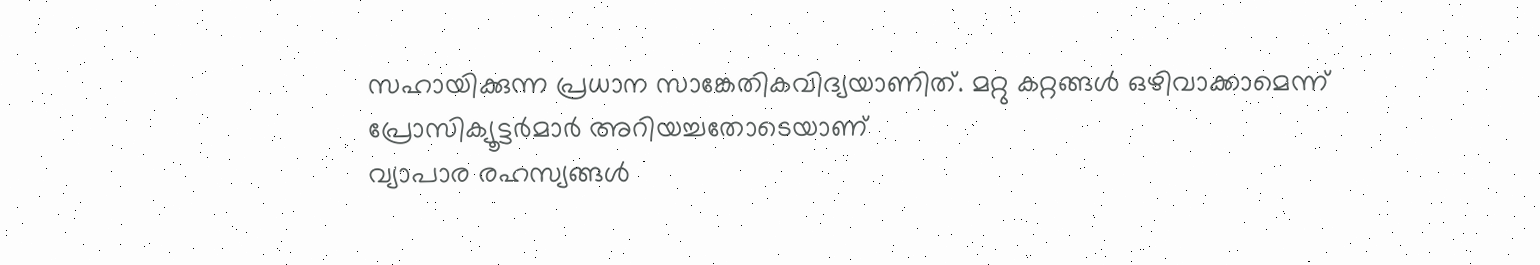സഹായിക്കുന്ന പ്രധാന സാങ്കേതികവിദ്യയാണിത്. മറ്റു കറ്റങ്ങള്‍ ഒഴിവാക്കാമെന്ന് പ്രോസിക്യൂട്ടര്‍മാര്‍ അറിയച്ചതോടെയാണ്
വ്യാപാര രഹസ്യങ്ങള്‍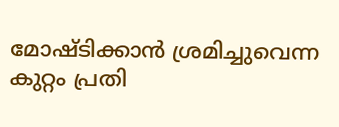മോഷ്ടിക്കാന്‍ ശ്രമിച്ചുവെന്ന കുറ്റം പ്രതി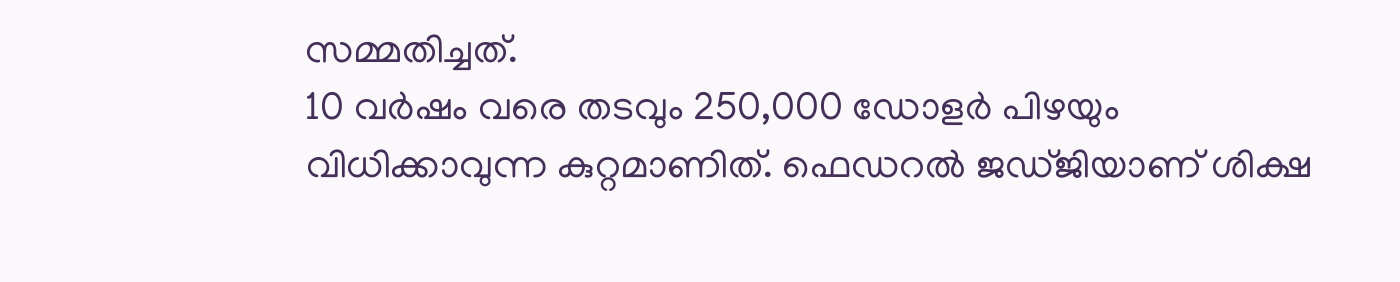സമ്മതിച്ചത്.
10 വര്‍ഷം വരെ തടവും 250,000 ഡോളര്‍ പിഴയും വിധിക്കാവുന്ന കുറ്റമാണിത്. ഫെഡറല്‍ ജഡ്ജിയാണ് ശിക്ഷ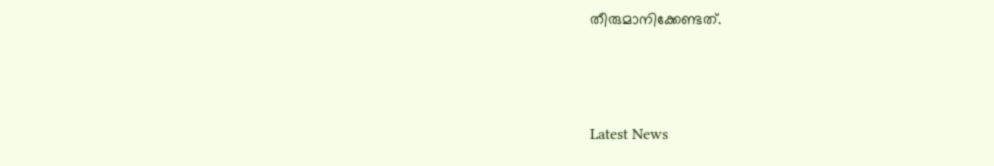തീരുമാനിക്കേണ്ടത്.



Latest News